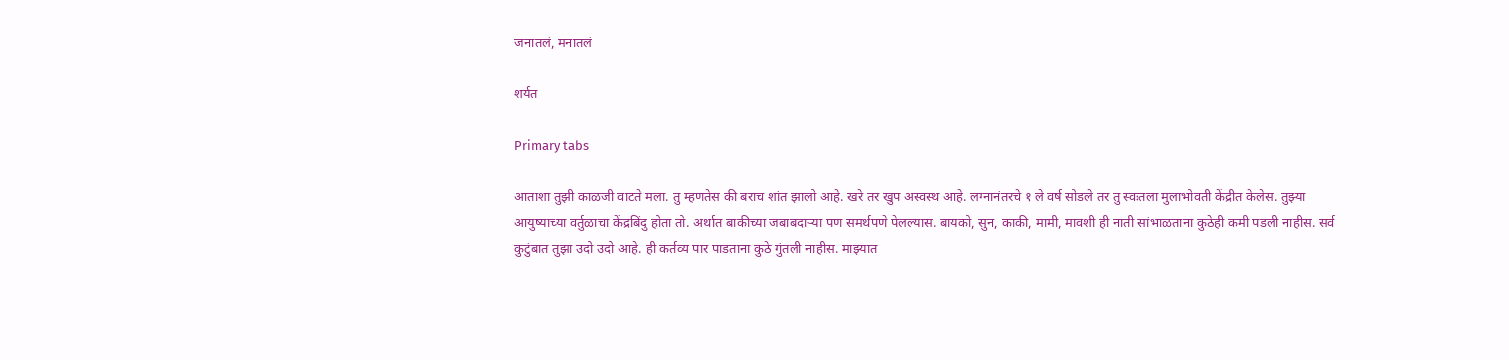जनातलं, मनातलं

शर्यत

Primary tabs

आताशा तुझी काळजी वाटते मला. तु म्हणतेस की बराच शांत झालो आहे. खरे तर खुप अस्वस्थ आहे. लग्नानंतरचे १ ले वर्ष सोडले तर तु स्वःतला मुलाभोवती केंद्रीत केलेस. तुझ्या आयुष्याच्या वर्तुळाचा केंद्रबिंदु होता तो. अर्थात बाकीच्या जबाबदार्‍या पण समर्थपणे पेलल्यास. बायको, सुन, काकी, मामी, मावशी ही नाती सांभाळताना कुठेही कमी पडली नाहीस. सर्व कुटुंबात तुझा उदो उदो आहे. ही कर्तव्य पार पाडताना कुठे गुंतली नाहीस. माझ्यात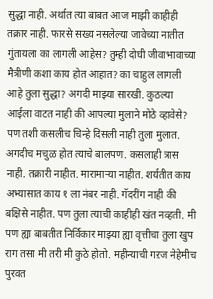सुद्धा नाही. अर्थात त्या बाबत आज माझी काहीही तक्रार नाही. फारसे सख्य नसलेल्या जावेच्या नातीत गुंतायला का लागली आहेस? तुम्ही दोघी जीवाभावाच्या मैत्रीणी कशा काय होत आहात? का चाहुल लागली आहे तुला सुद्धा? अगदी माझ्या सारखी. कुठल्या आईला वाटत नाही की आपल्या मुलाने मोठे व्हावेसे? पण तशी कसलीच चिन्हे दिसली नाही तुला मुलात. अगदीच मचुळ होत त्याचे बालपण. कसलाही त्रास नाही. तक्रारी नाहीत. मारामार्‍या नाहीत. शर्यतीत काय अभ्यासात काय १ ला नंबर नाही. गॅदरींग नाही की बक्षिसे नाहीत. पण तुला त्याची काहीही खंत नव्हती. मी पण ह्या बाबतीत निर्विकार माझ्या ह्या वृत्तीचा तुला खुप राग तसा मी तरी मी कुठे होतो. महीन्याची गऱज नेहेमीच पुरवत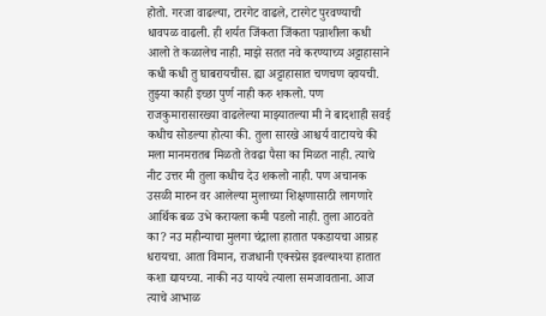होतो. गरजा वाढल्या, टारगेट वाढले, टारगेट पुरवण्याची धावपळ वाढली. ही शर्यत जिंकता जिंकता पन्नाशीला कधी आलो ते कळालेच नाही. माझे सतत नवे करण्याच्य अट्टाहासाने कधी कधी तु घाबरायचीस. ह्या अट्टाहासात चणचण व्हायची. तुझ्या काही इच्छा पुर्ण नाही करु शकलो. पण राजकुमारासारख्या वाढलेल्या माझ्यातल्या मी ने बादशाही सवई कधीच सोडल्या होत्या की. तुला सारखे आश्चर्य वाटायचे की मला मानमरातब मिळतो तेवढा पैसा का मिळत नाही. त्याचे नीट उत्तर मी तुला कधीच देउ शकलो नाही. पण अचानक उसळी मारुन वर आलेल्या मुलाच्या शिक्षणासाठी लागणारे आर्थिक बळ उभे करायला कमी पडलो नाही. तुला आठवते का? नउ महीन्याचा मुलगा चंद्राला हातात पकडायचा आग्रह धरायचा. आता विमान, राजधानी एक्स्प्रेस इवल्याश्या हातात कशा द्यायच्या. नाकी नउ यायचे त्याला समजावताना. आज त्याचे आभाळ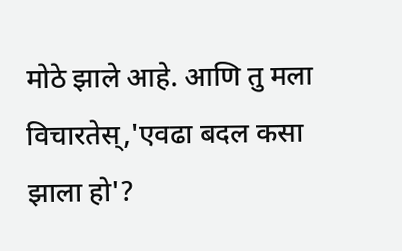मोठे झाले आहे. आणि तु मला विचारतेस्,'एवढा बदल कसा झाला हो'?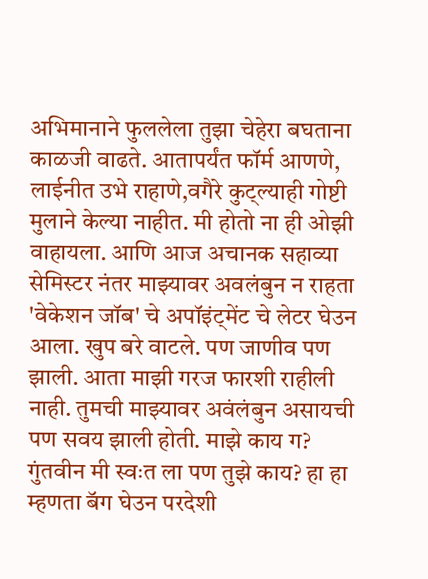अभिमानाने फुललेला तुझा चेहेरा बघताना काळजी वाढते. आतापर्यंत फॉर्म आणणे, लाईनीत उभे राहाणे,वगैरे कुट्ल्याही गोष्टी मुलाने केल्या नाहीत. मी होतो ना ही ओझी वाहायला. आणि आज अचानक सहाव्या सेमिस्टर नंतर माझ्यावर अवलंबुन न राहता 'वेकेशन जॉब' चे अपॉइंट्मेंट चे लेटर घेउन आला. खुप बरे वाटले. पण जाणीव पण झाली. आता माझी गरज फारशी राहीली नाही. तुमची माझ्यावर अवंलंबुन असायची पण सवय झाली होती. माझे काय ग? गुंतवीन मी स्वःत ला पण तुझे काय? हा हा म्हणता बॅग घेउन परदेशी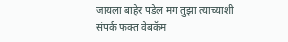जायला बाहेर पडेल मग तुझा त्याच्याशी संपर्क फक्त वेबकॅम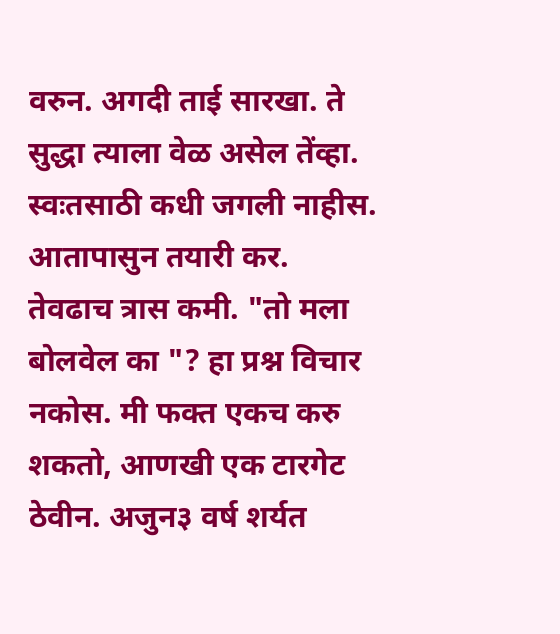वरुन. अगदी ताई सारखा. ते सुद्धा त्याला वेळ असेल तेंव्हा. स्वःतसाठी कधी जगली नाहीस. आतापासुन तयारी कर. तेवढाच त्रास कमी. "तो मला बोलवेल का "? हा प्रश्न विचार नकोस. मी फक्त एकच करु शकतो, आणखी एक टारगेट ठेवीन. अजुन३ वर्ष शर्यत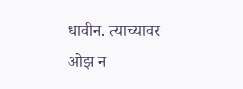धावीन. त्याच्यावर ओझ न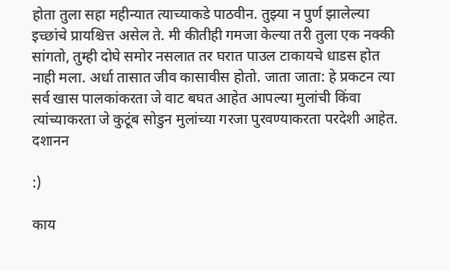होता तुला सहा महीन्यात त्याच्याकडे पाठवीन. तुझ्या न पुर्ण झालेल्या इच्छांचे प्रायश्चित्त असेल ते. मी कीतीही गमजा केल्या तरी तुला एक नक्की सांगतो, तुम्ही दोघे समोर नसलात तर घरात पाउल टाकायचे धाडस होत नाही मला. अर्धा तासात जीव कासावीस होतो. जाता जाता: हे प्रकटन त्या सर्व खास पालकांकरता जे वाट बघत आहेत आपल्या मुलांची किंवा त्यांच्याकरता जे कुटूंब सोडुन मुलांच्या गरजा पुरवण्याकरता परदेशी आहेत.
दशानन

:)

काय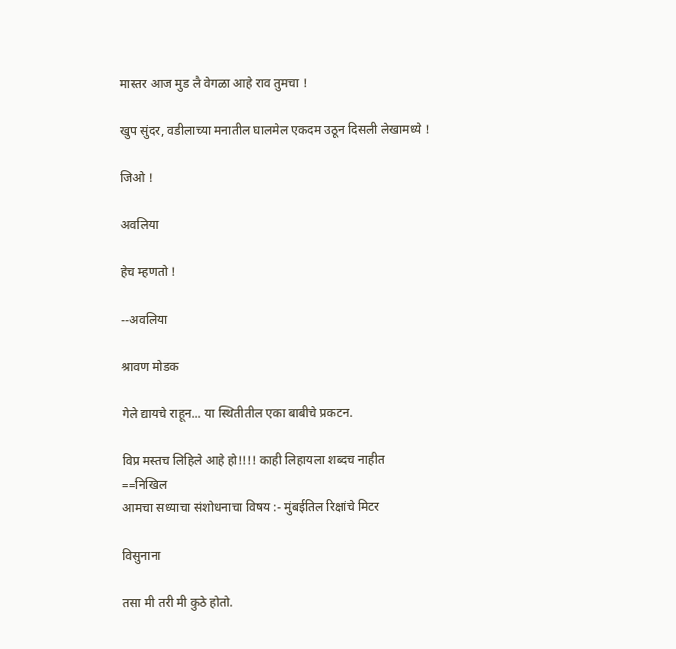मास्तर आज मुड लै वेगळा आहे राव तुमचा !

खुप सुंदर, वडीलाच्या मनातील घालमेल एकदम उठून दिसली लेखामध्ये !

जिओ !

अवलिया

हेच म्हणतो !

--अवलिया

श्रावण मोडक

गेले द्यायचे राहून... या स्थितीतील एका बाबीचे प्रकटन.

विप्र मस्तच लिहिले आहे हो!!!! काही लिहायला शब्दच नाहीत
==निखिल
आमचा सध्याचा संशोधनाचा विषय :- मुंबईतिल रिक्षांचे मिटर

विसुनाना

तसा मी तरी मी कुठे होतो.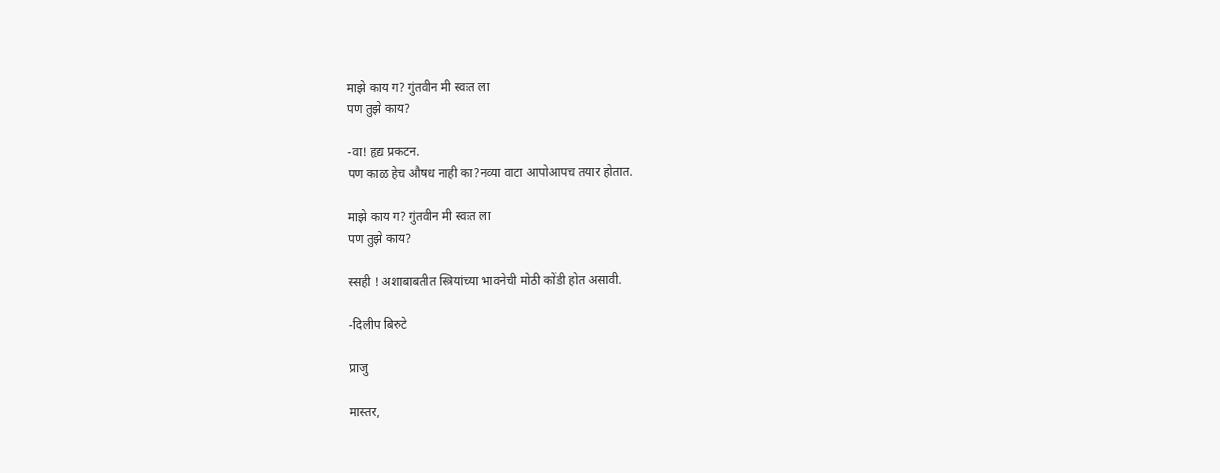माझे काय ग? गुंतवीन मी स्वःत ला
पण तुझे काय?

-वा! हृद्य प्रकटन.
पण काळ हेच औषध नाही का?नव्या वाटा आपोआपच तयार होतात.

माझे काय ग? गुंतवीन मी स्वःत ला
पण तुझे काय?

स्सही ! अशाबाबतीत स्त्रियांच्या भावनेची मोठी कोंडी होत असावी.

-दिलीप बिरुटे

प्राजु

मास्तर,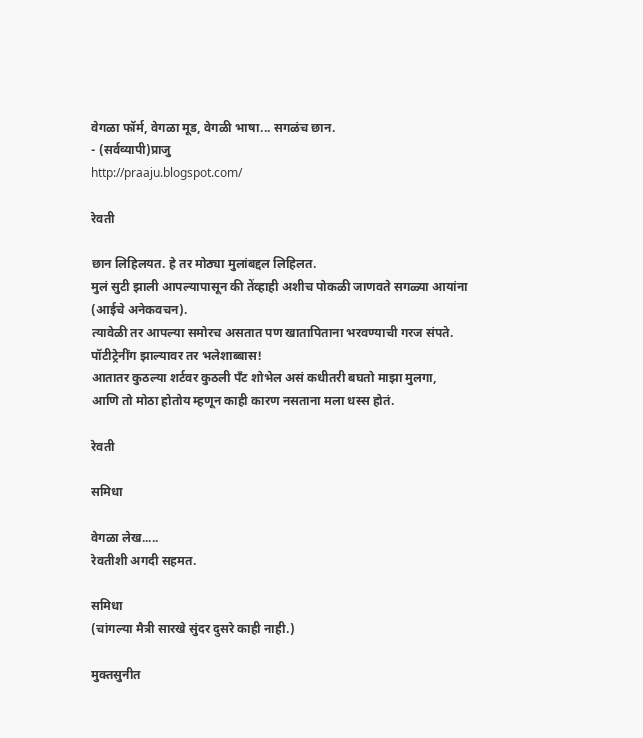वेगळा फॉर्म, वेगळा मूड, वेगळी भाषा... सगळंच छान.
- (सर्वव्यापी)प्राजु
http://praaju.blogspot.com/

रेवती

छान लिहिलयत. हे तर मोठ्या मुलांबद्दल लिहिलत.
मुलं सुटी झाली आपल्यापासून की तेंव्हाही अशीच पोकळी जाणवते सगळ्या आयांना (आईचे अनेकवचन).
त्यावेळी तर आपल्या समोरच असतात पण खातापिताना भरवण्याची गरज संपते.
पॉटीट्रेनींग झाल्यावर तर भलेशाब्बास!
आतातर कुठल्या शर्टवर कुठली पँट शोभेल असं कधीतरी बघतो माझा मुलगा,
आणि तो मोठा होतोय म्हणून काही कारण नसताना मला धस्स होतं.

रेवती

समिधा

वेगळा लेख.....
रेवतीशी अगदी सहमत.

समिधा
(चांगल्या मैत्री सारखे सुंदर दुसरे काही नाही.)

मुक्तसुनीत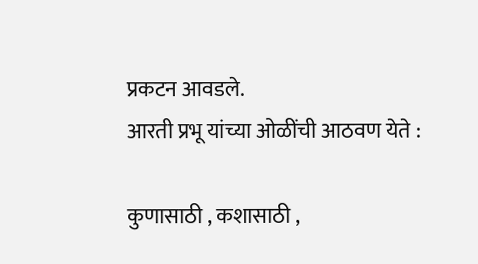प्रकटन आवडले.
आरती प्रभू यांच्या ओळींची आठवण येते :

कुणासाठी , कशासाठी ,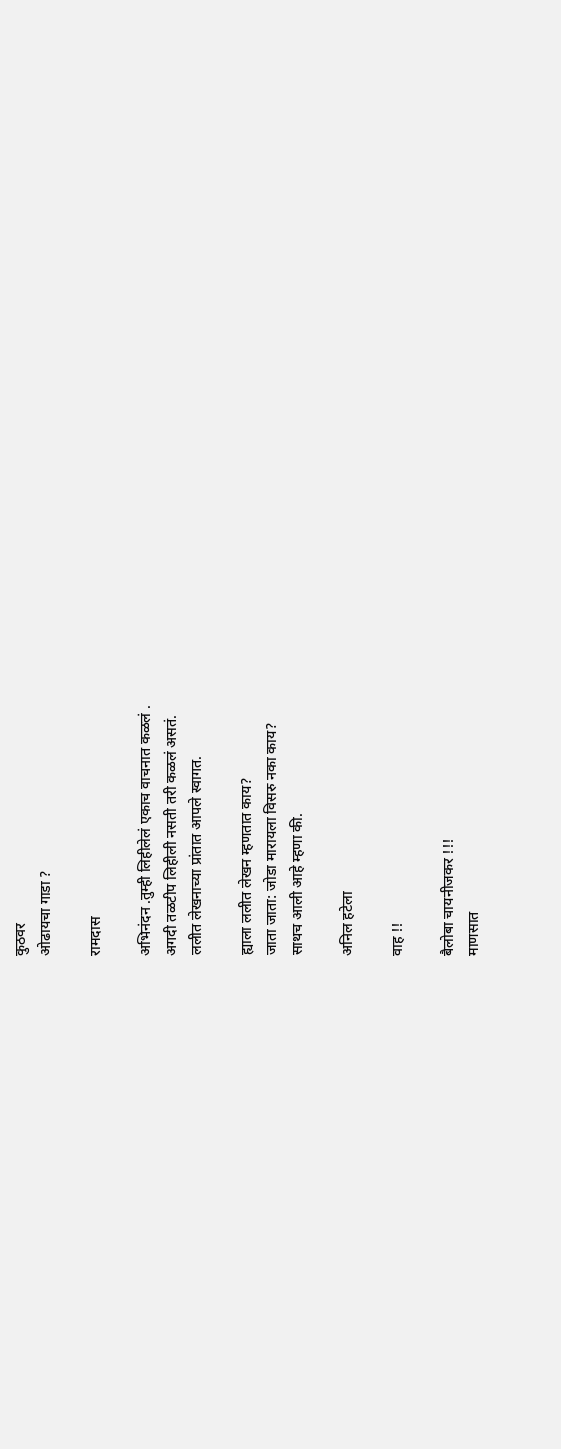कुठवर
ओढायचा गाडा ?

रामदास

अभिनंदन .तुम्ही लिहीलेलं एकाच वाचनात कळलं .
अगदी तळटीप लिहीली नसती तरी कळलं असतं.
ललीत लेखनाच्या प्रांतात आपले स्वागत.

ह्याला ललीत लेखन म्हणतात काय?
जाता जाता: जोडा मारायला विसरु नका काय?
साथच आली आहे म्हणा की.

अनिल हटेला

वाह !!

बैलोबा चायनीजकर !!!
माणसात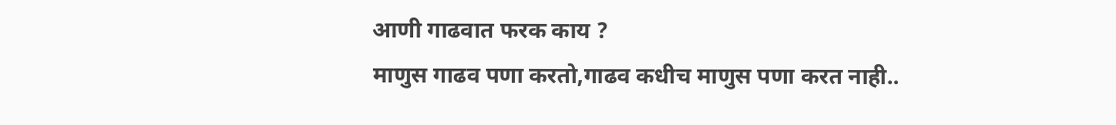आणी गाढवात फरक काय ?
माणुस गाढव पणा करतो,गाढव कधीच माणुस पणा करत नाही..